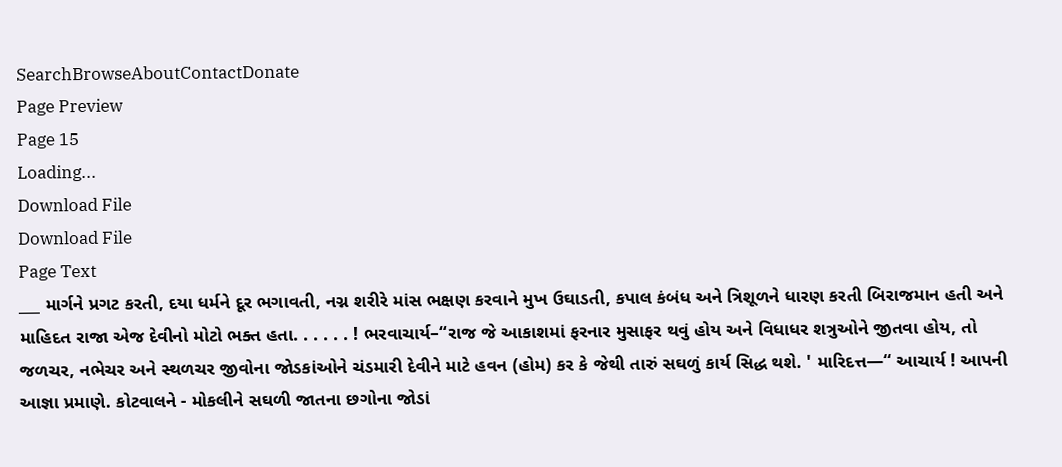SearchBrowseAboutContactDonate
Page Preview
Page 15
Loading...
Download File
Download File
Page Text
___ માર્ગને પ્રગટ કરતી, દયા ધર્મને દૂર ભગાવતી, નગ્ન શરીરે માંસ ભક્ષણ કરવાને મુખ ઉઘાડતી, કપાલ કંબંધ અને ત્રિશૂળને ધારણ કરતી બિરાજમાન હતી અને માહિદત રાજા એજ દેવીનો મોટો ભક્ત હતા. . . . . . ! ભરવાચાર્ય–“રાજ જે આકાશમાં ફરનાર મુસાફર થવું હોય અને વિધાધર શત્રુઓને જીતવા હોય, તો જળચર, નભેચર અને સ્થળચર જીવોના જોડકાંઓને ચંડમારી દેવીને માટે હવન (હોમ) કર કે જેથી તારું સઘળું કાર્ય સિદ્ધ થશે. ' મારિદત્ત—“ આચાર્ય ! આપની આજ્ઞા પ્રમાણે. કોટવાલને - મોકલીને સઘળી જાતના છગોના જોડાં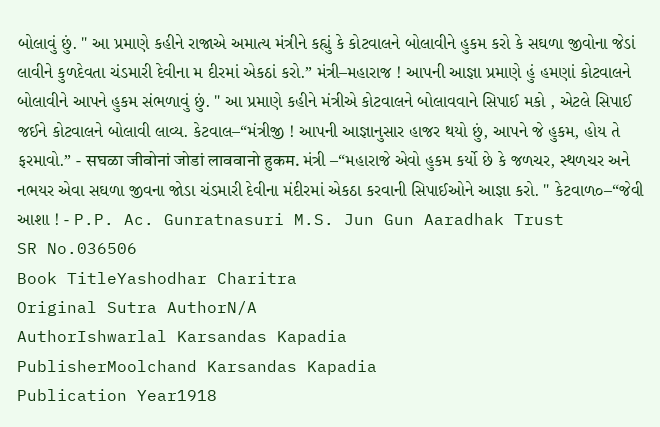બોલાવું છું. " આ પ્રમાણે કહીને રાજાએ અમાત્ય મંત્રીને કહ્યું કે કોટવાલને બોલાવીને હુકમ કરો કે સઘળા જીવોના જેડાં લાવીને કુળદેવતા ચંડમારી દેવીના મ દીરમાં એકઠાં કરો.” મંત્રી–મહારાજ ! આપની આજ્ઞા પ્રમાણે હું હમણાં કોટવાલને બોલાવીને આપને હુકમ સંભળાવું છું. " આ પ્રમાણે કહીને મંત્રીએ કોટવાલને બોલાવવાને સિપાઈ મકો , એટલે સિપાઈ જઈને કોટવાલને બોલાવી લાવ્ય. કેટવાલ–“મંત્રીજી ! આપની આજ્ઞાનુસાર હાજર થયો છું, આપને જે હુકમ, હોય તે ફરમાવો.” - सघळा जीवोनां जोडां लाववानो हुकम. મંત્રી –“મહારાજે એવો હુકમ કર્યો છે કે જળચર, સ્થળચર અને નભયર એવા સઘળા જીવના જોડા ચંડમારી દેવીના મંદીરમાં એકઠા કરવાની સિપાઈઓને આજ્ઞા કરો. " કેટવાળ૦–“જેવી આશા ! - P.P. Ac. Gunratnasuri M.S. Jun Gun Aaradhak Trust
SR No.036506
Book TitleYashodhar Charitra
Original Sutra AuthorN/A
AuthorIshwarlal Karsandas Kapadia
PublisherMoolchand Karsandas Kapadia
Publication Year1918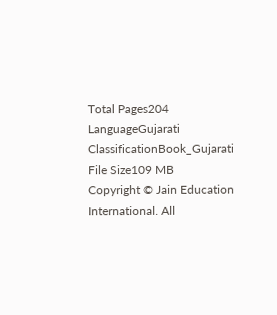Total Pages204
LanguageGujarati
ClassificationBook_Gujarati
File Size109 MB
Copyright © Jain Education International. All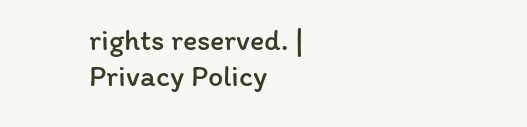rights reserved. | Privacy Policy